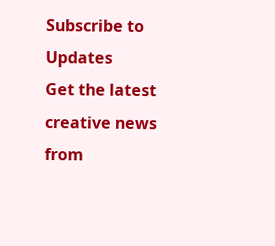Subscribe to Updates
Get the latest creative news from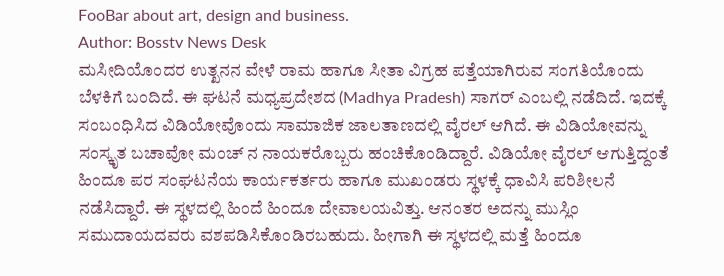FooBar about art, design and business.
Author: Bosstv News Desk
ಮಸೀದಿಯೊಂದರ ಉತ್ಖನನ ವೇಳೆ ರಾಮ ಹಾಗೂ ಸೀತಾ ವಿಗ್ರಹ ಪತ್ತೆಯಾಗಿರುವ ಸಂಗತಿಯೊಂದು ಬೆಳಕಿಗೆ ಬಂದಿದೆ. ಈ ಘಟನೆ ಮಧ್ಯಪ್ರದೇಶದ (Madhya Pradesh) ಸಾಗರ್ ಎಂಬಲ್ಲಿ ನಡೆದಿದೆ. ಇದಕ್ಕೆ ಸಂಬಂಧಿಸಿದ ವಿಡಿಯೋವೊಂದು ಸಾಮಾಜಿಕ ಜಾಲತಾಣದಲ್ಲಿ ವೈರಲ್ ಆಗಿದೆ. ಈ ವಿಡಿಯೋವನ್ನು ಸಂಸ್ಕೃತ ಬಚಾವೋ ಮಂಚ್ ನ ನಾಯಕರೊಬ್ಬರು ಹಂಚಿಕೊಂಡಿದ್ದಾರೆ. ವಿಡಿಯೋ ವೈರಲ್ ಆಗುತ್ತಿದ್ದಂತೆ ಹಿಂದೂ ಪರ ಸಂಘಟನೆಯ ಕಾರ್ಯಕರ್ತರು ಹಾಗೂ ಮುಖಂಡರು ಸ್ಥಳಕ್ಕೆ ಧಾವಿಸಿ ಪರಿಶೀಲನೆ ನಡೆಸಿದ್ದಾರೆ. ಈ ಸ್ಥಳದಲ್ಲಿ ಹಿಂದೆ ಹಿಂದೂ ದೇವಾಲಯವಿತ್ತು. ಆನಂತರ ಅದನ್ನು ಮುಸ್ಲಿಂ ಸಮುದಾಯದವರು ವಶಪಡಿಸಿಕೊಂಡಿರಬಹುದು. ಹೀಗಾಗಿ ಈ ಸ್ಥಳದಲ್ಲಿ ಮತ್ತೆ ಹಿಂದೂ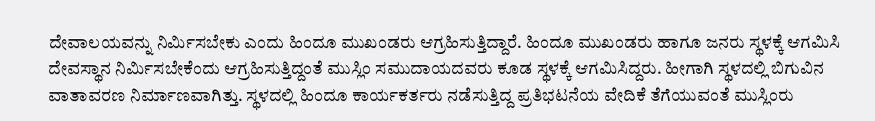ದೇವಾಲಯವನ್ನು ನಿರ್ಮಿಸಬೇಕು ಎಂದು ಹಿಂದೂ ಮುಖಂಡರು ಆಗ್ರಹಿಸುತ್ತಿದ್ದಾರೆ. ಹಿಂದೂ ಮುಖಂಡರು ಹಾಗೂ ಜನರು ಸ್ಥಳಕ್ಕೆ ಆಗಮಿಸಿ ದೇವಸ್ಥಾನ ನಿರ್ಮಿಸಬೇಕೆಂದು ಆಗ್ರಹಿಸುತ್ತಿದ್ದಂತೆ ಮುಸ್ಲಿಂ ಸಮುದಾಯದವರು ಕೂಡ ಸ್ಥಳಕ್ಕೆ ಆಗಮಿಸಿದ್ದರು. ಹೀಗಾಗಿ ಸ್ಥಳದಲ್ಲಿ ಬಿಗುವಿನ ವಾತಾವರಣ ನಿರ್ಮಾಣವಾಗಿತ್ತು. ಸ್ಥಳದಲ್ಲಿ ಹಿಂದೂ ಕಾರ್ಯಕರ್ತರು ನಡೆಸುತ್ತಿದ್ದ ಪ್ರತಿಭಟನೆಯ ವೇದಿಕೆ ತೆಗೆಯುವಂತೆ ಮುಸ್ಲಿಂರು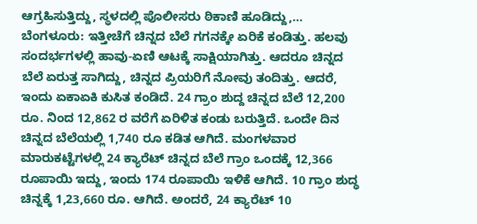ಆಗ್ರಹಿಸುತ್ತಿದ್ದು, ಸ್ಥಳದಲ್ಲಿ ಪೊಲೀಸರು ಠಿಕಾಣಿ ಹೂಡಿದ್ದು,…
ಬೆಂಗಳೂರು: ಇತ್ತೀಚೆಗೆ ಚಿನ್ನದ ಬೆಲೆ ಗಗನಕ್ಕೇ ಏರಿಕೆ ಕಂಡಿತ್ತು. ಹಲವು ಸಂದರ್ಭಗಳಲ್ಲಿ ಹಾವು-ಏಣಿ ಆಟಕ್ಕೆ ಸಾಕ್ಷಿಯಾಗಿತ್ತು. ಆದರೂ ಚಿನ್ನದ ಬೆಲೆ ಏರುತ್ತ ಸಾಗಿದ್ದು, ಚಿನ್ನದ ಪ್ರಿಯರಿಗೆ ನೋವು ತಂದಿತ್ತು. ಆದರೆ, ಇಂದು ಏಕಾಏಕಿ ಕುಸಿತ ಕಂಡಿದೆ. 24 ಗ್ರಾಂ ಶುದ್ದ ಚಿನ್ನದ ಬೆಲೆ 12,200 ರೂ. ನಿಂದ 12,862 ರ ವರೆಗೆ ಏರಿಳಿತ ಕಂಡು ಬರುತ್ತಿದೆ. ಒಂದೇ ದಿನ ಚಿನ್ನದ ಬೆಲೆಯಲ್ಲಿ 1,740 ರೂ ಕಡಿತ ಆಗಿದೆ. ಮಂಗಳವಾರ ಮಾರುಕಟ್ಟೆಗಳಲ್ಲಿ 24 ಕ್ಯಾರೆಟ್ ಚಿನ್ನದ ಬೆಲೆ ಗ್ರಾಂ ಒಂದಕ್ಕೆ 12,366 ರೂಪಾಯಿ ಇದ್ದು, ಇಂದು 174 ರೂಪಾಯಿ ಇಳಿಕೆ ಆಗಿದೆ. 10 ಗ್ರಾಂ ಶುದ್ಧ ಚಿನ್ನಕ್ಕೆ 1,23,660 ರೂ. ಆಗಿದೆ. ಅಂದರೆ, 24 ಕ್ಯಾರೆಟ್ 10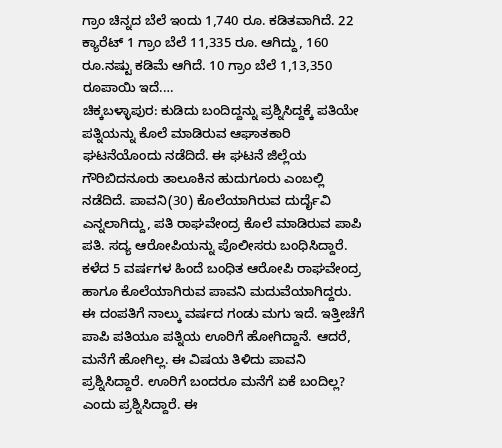ಗ್ರಾಂ ಚಿನ್ನದ ಬೆಲೆ ಇಂದು 1,740 ರೂ. ಕಡಿತವಾಗಿದೆ. 22 ಕ್ಯಾರೆಟ್ 1 ಗ್ರಾಂ ಬೆಲೆ 11,335 ರೂ. ಆಗಿದ್ದು, 160 ರೂ.ನಷ್ಟು ಕಡಿಮೆ ಆಗಿದೆ. 10 ಗ್ರಾಂ ಬೆಲೆ 1,13,350 ರೂಪಾಯಿ ಇದೆ.…
ಚಿಕ್ಕಬಳ್ಳಾಪುರ: ಕುಡಿದು ಬಂದಿದ್ದನ್ನು ಪ್ರಶ್ನಿಸಿದ್ದಕ್ಕೆ ಪತಿಯೇ ಪತ್ನಿಯನ್ನು ಕೊಲೆ ಮಾಡಿರುವ ಆಘಾತಕಾರಿ ಘಟನೆಯೊಂದು ನಡೆದಿದೆ. ಈ ಘಟನೆ ಜಿಲ್ಲೆಯ ಗೌರಿಬಿದನೂರು ತಾಲೂಕಿನ ಹುದುಗೂರು ಎಂಬಲ್ಲಿ ನಡೆದಿದೆ. ಪಾವನಿ(30) ಕೊಲೆಯಾಗಿರುವ ದುರ್ದೈವಿ ಎನ್ನಲಾಗಿದ್ದು, ಪತಿ ರಾಘವೇಂದ್ರ ಕೊಲೆ ಮಾಡಿರುವ ಪಾಪಿ ಪತಿ. ಸದ್ಯ ಆರೋಪಿಯನ್ನು ಪೊಲೀಸರು ಬಂಧಿಸಿದ್ದಾರೆ. ಕಳೆದ 5 ವರ್ಷಗಳ ಹಿಂದೆ ಬಂಧಿತ ಆರೋಪಿ ರಾಘವೇಂದ್ರ ಹಾಗೂ ಕೊಲೆಯಾಗಿರುವ ಪಾವನಿ ಮದುವೆಯಾಗಿದ್ದರು. ಈ ದಂಪತಿಗೆ ನಾಲ್ಕು ವರ್ಷದ ಗಂಡು ಮಗು ಇದೆ. ಇತ್ತೀಚೆಗೆ ಪಾಪಿ ಪತಿಯೂ ಪತ್ನಿಯ ಊರಿಗೆ ಹೋಗಿದ್ದಾನೆ. ಆದರೆ, ಮನೆಗೆ ಹೋಗಿಲ್ಲ. ಈ ವಿಷಯ ತಿಳಿದು ಪಾವನಿ ಪ್ರಶ್ನಿಸಿದ್ದಾರೆ. ಊರಿಗೆ ಬಂದರೂ ಮನೆಗೆ ಏಕೆ ಬಂದಿಲ್ಲ? ಎಂದು ಪ್ರಶ್ನಿಸಿದ್ದಾರೆ. ಈ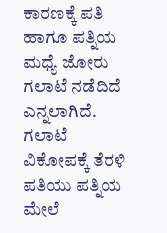ಕಾರಣಕ್ಕೆ ಪತಿ ಹಾಗೂ ಪತ್ನಿಯ ಮಧ್ಯೆ ಜೋರು ಗಲಾಟೆ ನಡೆದಿದೆ ಎನ್ನಲಾಗಿದೆ. ಗಲಾಟೆ ವಿಕೋಪಕ್ಕೆ ತೆರಳಿ ಪತಿಯು ಪತ್ನಿಯ ಮೇಲೆ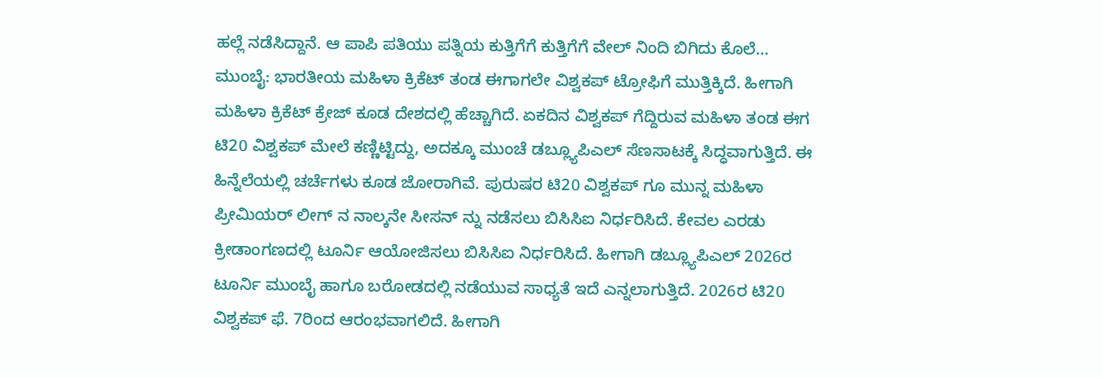ಹಲ್ಲೆ ನಡೆಸಿದ್ದಾನೆ. ಆ ಪಾಪಿ ಪತಿಯು ಪತ್ನಿಯ ಕುತ್ತಿಗೆಗೆ ಕುತ್ತಿಗೆಗೆ ವೇಲ್ ನಿಂದಿ ಬಿಗಿದು ಕೊಲೆ…
ಮುಂಬೈ: ಭಾರತೀಯ ಮಹಿಳಾ ಕ್ರಿಕೆಟ್ ತಂಡ ಈಗಾಗಲೇ ವಿಶ್ವಕಪ್ ಟ್ರೋಫಿಗೆ ಮುತ್ತಿಕ್ಕಿದೆ. ಹೀಗಾಗಿ ಮಹಿಳಾ ಕ್ರಿಕೆಟ್ ಕ್ರೇಜ್ ಕೂಡ ದೇಶದಲ್ಲಿ ಹೆಚ್ಚಾಗಿದೆ. ಏಕದಿನ ವಿಶ್ವಕಪ್ ಗೆದ್ದಿರುವ ಮಹಿಳಾ ತಂಡ ಈಗ ಟಿ20 ವಿಶ್ವಕಪ್ ಮೇಲೆ ಕಣ್ಣಿಟ್ಟಿದ್ದು, ಅದಕ್ಕೂ ಮುಂಚೆ ಡಬ್ಲ್ಯೂಪಿಎಲ್ ಸೆಣಸಾಟಕ್ಕೆ ಸಿದ್ಧವಾಗುತ್ತಿದೆ. ಈ ಹಿನ್ನೆಲೆಯಲ್ಲಿ ಚರ್ಚೆಗಳು ಕೂಡ ಜೋರಾಗಿವೆ. ಪುರುಷರ ಟಿ20 ವಿಶ್ವಕಪ್ ಗೂ ಮುನ್ನ ಮಹಿಳಾ ಪ್ರೀಮಿಯರ್ ಲೀಗ್ ನ ನಾಲ್ಕನೇ ಸೀಸನ್ ನ್ನು ನಡೆಸಲು ಬಿಸಿಸಿಐ ನಿರ್ಧರಿಸಿದೆ. ಕೇವಲ ಎರಡು ಕ್ರೀಡಾಂಗಣದಲ್ಲಿ ಟೂರ್ನಿ ಆಯೋಜಿಸಲು ಬಿಸಿಸಿಐ ನಿರ್ಧರಿಸಿದೆ. ಹೀಗಾಗಿ ಡಬ್ಲ್ಯೂಪಿಎಲ್ 2026ರ ಟೂರ್ನಿ ಮುಂಬೈ ಹಾಗೂ ಬರೋಡದಲ್ಲಿ ನಡೆಯುವ ಸಾಧ್ಯತೆ ಇದೆ ಎನ್ನಲಾಗುತ್ತಿದೆ. 2026ರ ಟಿ20 ವಿಶ್ವಕಪ್ ಫೆ. 7ರಿಂದ ಆರಂಭವಾಗಲಿದೆ. ಹೀಗಾಗಿ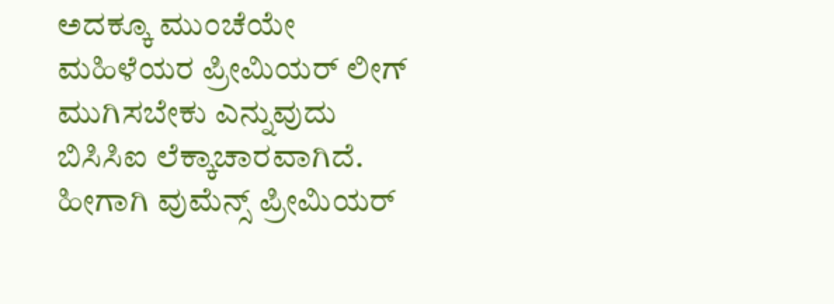ಅದಕ್ಕೂ ಮುಂಚೆಯೇ ಮಹಿಳೆಯರ ಪ್ರೀಮಿಯರ್ ಲೀಗ್ ಮುಗಿಸಬೇಕು ಎನ್ನುವುದು ಬಿಸಿಸಿಐ ಲೆಕ್ಕಾಚಾರವಾಗಿದೆ. ಹೀಗಾಗಿ ವುಮೆನ್ಸ್ ಪ್ರೀಮಿಯರ್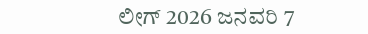ಲೀಗ್ 2026 ಜನವರಿ 7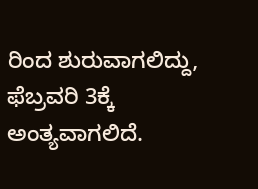ರಿಂದ ಶುರುವಾಗಲಿದ್ದು, ಫೆಬ್ರವರಿ 3ಕ್ಕೆ ಅಂತ್ಯವಾಗಲಿದೆ.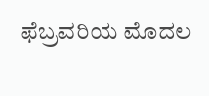ಫೆಬ್ರವರಿಯ ಮೊದಲ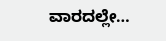ವಾರದಲ್ಲೇ…